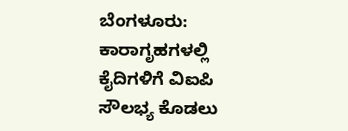ಬೆಂಗಳೂರು: ಕಾರಾಗೃಹಗಳಲ್ಲಿ ಕೈದಿಗಳಿಗೆ ವಿಐಪಿ ಸೌಲಭ್ಯ ಕೊಡಲು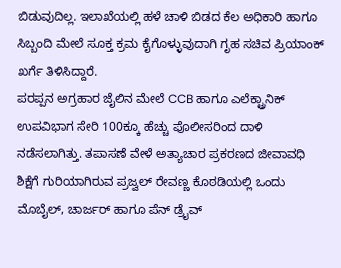ಬಿಡುವುದಿಲ್ಲ. ಇಲಾಖೆಯಲ್ಲಿ ಹಳೆ ಚಾಳಿ ಬಿಡದ ಕೆಲ ಅಧಿಕಾರಿ ಹಾಗೂ ಸಿಬ್ಬಂದಿ ಮೇಲೆ ಸೂಕ್ತ ಕ್ರಮ ಕೈಗೊಳ್ಳುವುದಾಗಿ ಗೃಹ ಸಚಿವ ಪ್ರಿಯಾಂಕ್ ಖರ್ಗೆ ತಿಳಿಸಿದ್ದಾರೆ.
ಪರಪ್ಪನ ಅಗ್ರಹಾರ ಜೈಲಿನ ಮೇಲೆ CCB ಹಾಗೂ ಎಲೆಕ್ಟ್ರಾನಿಕ್ ಉಪವಿಭಾಗ ಸೇರಿ 100ಕ್ಕೂ ಹೆಚ್ಚು ಪೊಲೀಸರಿಂದ ದಾಳಿ ನಡೆಸಲಾಗಿತ್ತು. ತಪಾಸಣೆ ವೇಳೆ ಅತ್ಯಾಚಾರ ಪ್ರಕರಣದ ಜೀವಾವಧಿ ಶಿಕ್ಷೆಗೆ ಗುರಿಯಾಗಿರುವ ಪ್ರಜ್ವಲ್ ರೇವಣ್ಣ ಕೊಠಡಿಯಲ್ಲಿ ಒಂದು ಮೊಬೈಲ್, ಚಾರ್ಜರ್ ಹಾಗೂ ಪೆನ್ ಡ್ರೈವ್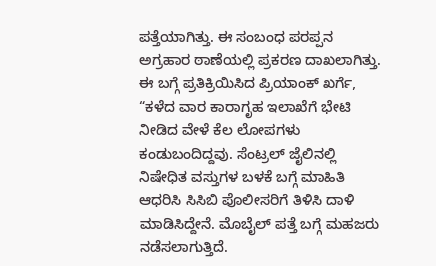ಪತ್ತೆಯಾಗಿತ್ತು. ಈ ಸಂಬಂಧ ಪರಪ್ಪನ ಅಗ್ರಹಾರ ಠಾಣೆಯಲ್ಲಿ ಪ್ರಕರಣ ದಾಖಲಾಗಿತ್ತು.
ಈ ಬಗ್ಗೆ ಪ್ರತಿಕ್ರಿಯಿಸಿದ ಪ್ರಿಯಾಂಕ್ ಖರ್ಗೆ, “ಕಳೆದ ವಾರ ಕಾರಾಗೃಹ ಇಲಾಖೆಗೆ ಭೇಟಿ ನೀಡಿದ ವೇಳೆ ಕೆಲ ಲೋಪಗಳು ಕಂಡುಬಂದಿದ್ದವು. ಸೆಂಟ್ರಲ್ ಜೈಲಿನಲ್ಲಿ ನಿಷೇಧಿತ ವಸ್ತುಗಳ ಬಳಕೆ ಬಗ್ಗೆ ಮಾಹಿತಿ ಆಧರಿಸಿ ಸಿಸಿಬಿ ಪೊಲೀಸರಿಗೆ ತಿಳಿಸಿ ದಾಳಿ ಮಾಡಿಸಿದ್ದೇನೆ. ಮೊಬೈಲ್ ಪತ್ತೆ ಬಗ್ಗೆ ಮಹಜರು ನಡೆಸಲಾಗುತ್ತಿದೆ.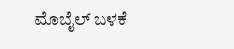ಮೊಬೈಲ್ ಬಳಕೆ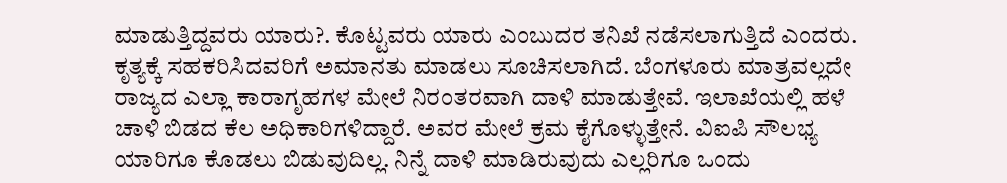ಮಾಡುತ್ತಿದ್ದವರು ಯಾರು?. ಕೊಟ್ಟವರು ಯಾರು ಎಂಬುದರ ತನಿಖೆ ನಡೆಸಲಾಗುತ್ತಿದೆ ಎಂದರು.
ಕೃತ್ಯಕ್ಕೆ ಸಹಕರಿಸಿದವರಿಗೆ ಅಮಾನತು ಮಾಡಲು ಸೂಚಿಸಲಾಗಿದೆ. ಬೆಂಗಳೂರು ಮಾತ್ರವಲ್ಲದೇ ರಾಜ್ಯದ ಎಲ್ಲಾ ಕಾರಾಗೃಹಗಳ ಮೇಲೆ ನಿರಂತರವಾಗಿ ದಾಳಿ ಮಾಡುತ್ತೇವೆ. ಇಲಾಖೆಯಲ್ಲಿ ಹಳೆ ಚಾಳಿ ಬಿಡದ ಕೆಲ ಅಧಿಕಾರಿಗಳಿದ್ದಾರೆ. ಅವರ ಮೇಲೆ ಕ್ರಮ ಕೈಗೊಳ್ಳುತ್ತೇನೆ. ವಿಐಪಿ ಸೌಲಭ್ಯ ಯಾರಿಗೂ ಕೊಡಲು ಬಿಡುವುದಿಲ್ಲ. ನಿನ್ನೆ ದಾಳಿ ಮಾಡಿರುವುದು ಎಲ್ಲರಿಗೂ ಒಂದು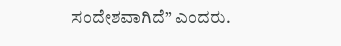ಸಂದೇಶವಾಗಿದೆ” ಎಂದರು.